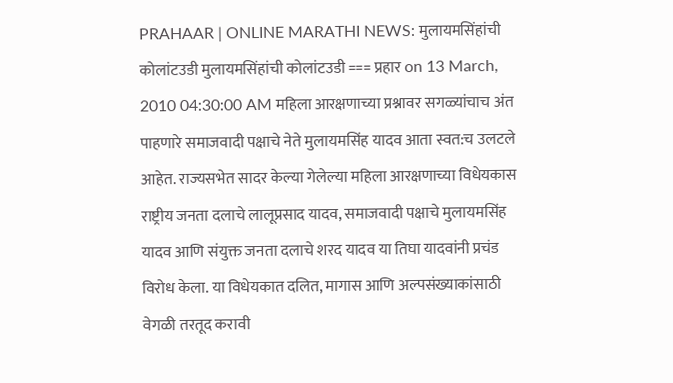PRAHAAR | ONLINE MARATHI NEWS: मुलायमसिंहांची कोलांटउडी मुलायमसिंहांची कोलांटउडी === प्रहार on 13 March, 2010 04:30:00 AM महिला आरक्षणाच्या प्रश्नावर सगळ्यांचाच अंत पाहणारे समाजवादी पक्षाचे नेते मुलायमसिंह यादव आता स्वत:च उलटले आहेत. राज्यसभेत सादर केल्या गेलेल्या महिला आरक्षणाच्या विधेयकास राष्ट्रीय जनता दलाचे लालूप्रसाद यादव, समाजवादी पक्षाचे मुलायमसिंह यादव आणि संयुक्त जनता दलाचे शरद यादव या तिघा यादवांनी प्रचंड विरोध केला. या विधेयकात दलित, मागास आणि अल्पसंख्याकांसाठी वेगळी तरतूद करावी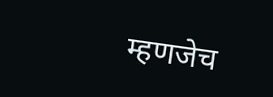म्हणजेच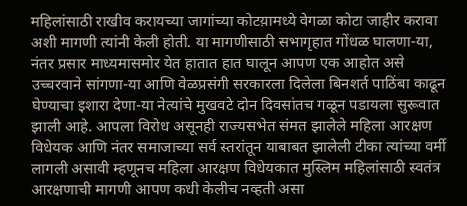महिलांसाठी राखीव करायच्या जागांच्या कोटय़ामध्ये वेगळा कोटा जाहीर करावा अशी मागणी त्यांनी केली होती. या मागणीसाठी सभागृहात गोंधळ घालणा-या, नंतर प्रसार माध्यमासमोर येत हातात हात घालून आपण एक आहोत असे उच्चरवाने सांगणा-या आणि वेळप्रसंगी सरकारला दिलेला बिनशर्त पाठिंबा काढून घेण्याचा इशारा देणा-या नेत्यांचे मुखवटे दोन दिवसांतच गळून पडायला सुरूवात झाली आहे. आपला विरोध असूनही राज्यसभेत संमत झालेले महिला आरक्षण विधेयक आणि नंतर समाजाच्या सर्व स्तरांतून याबाबत झालेली टीका त्यांच्या वर्मी लागली असावी म्हणूनच महिला आरक्षण विधेयकात मुस्लिम महिलांसाठी स्वतंत्र आरक्षणाची मागणी आपण कधी केलीच नव्हती असा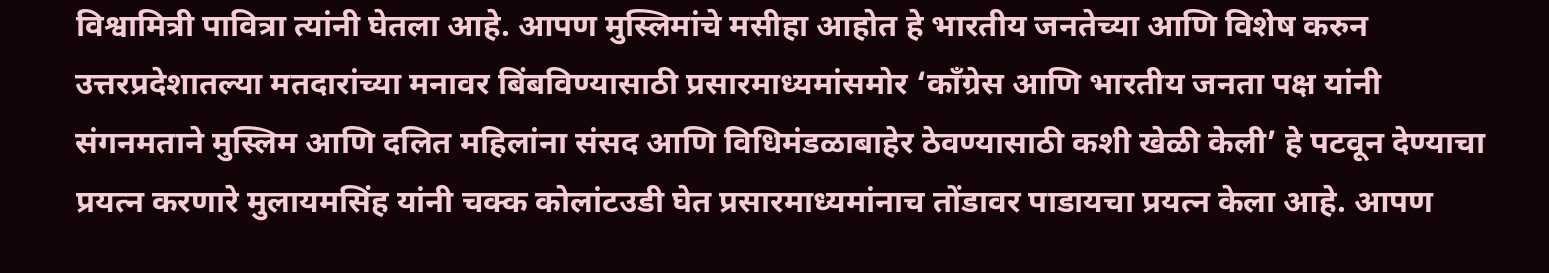विश्वामित्री पावित्रा त्यांनी घेतला आहे. आपण मुस्लिमांचे मसीहा आहोत हे भारतीय जनतेच्या आणि विशेष करुन उत्तरप्रदेशातल्या मतदारांच्या मनावर बिंबविण्यासाठी प्रसारमाध्यमांसमोर ‘काँग्रेस आणि भारतीय जनता पक्ष यांनी संगनमताने मुस्लिम आणि दलित महिलांना संसद आणि विधिमंडळाबाहेर ठेवण्यासाठी कशी खेळी केली’ हे पटवून देण्याचा प्रयत्न करणारे मुलायमसिंह यांनी चक्क कोलांटउडी घेत प्रसारमाध्यमांनाच तोंडावर पाडायचा प्रयत्न केला आहे. आपण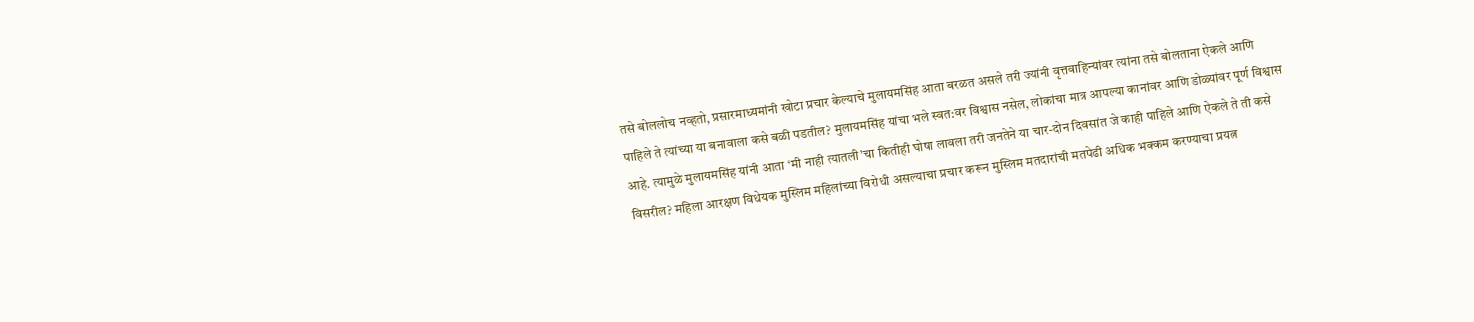तसे बोललोच नव्हतो, प्रसारमाध्यमांनी खोटा प्रचार केल्याचे मुलायमसिंह आता बरळत असले तरी ज्यांनी वृत्तवाहिन्यांवर त्यांना तसे बोलताना ऐकले आणि पाहिले ते त्यांच्या या बनावाला कसे बळी पडतील? मुलायमसिंह यांचा भले स्वत:वर विश्वास नसेल, लोकांचा मात्र आपल्या कानांवर आणि डोळ्यांवर पूर्ण विश्वास आहे. त्यामुळे मुलायमसिंह यांनी आता ‘मी नाही त्यातली’चा कितीही घोषा लावला तरी जनतेने या चार-दोन दिवसांत जे काही पाहिले आणि ऐकले ते ती कसे विसरील? महिला आरक्षण विधेयक मुस्लिम महिलांच्या विरोधी असल्याचा प्रचार करून मुस्लिम मतदारांची मतपेढी अधिक भक्कम करण्याचा प्रयत्न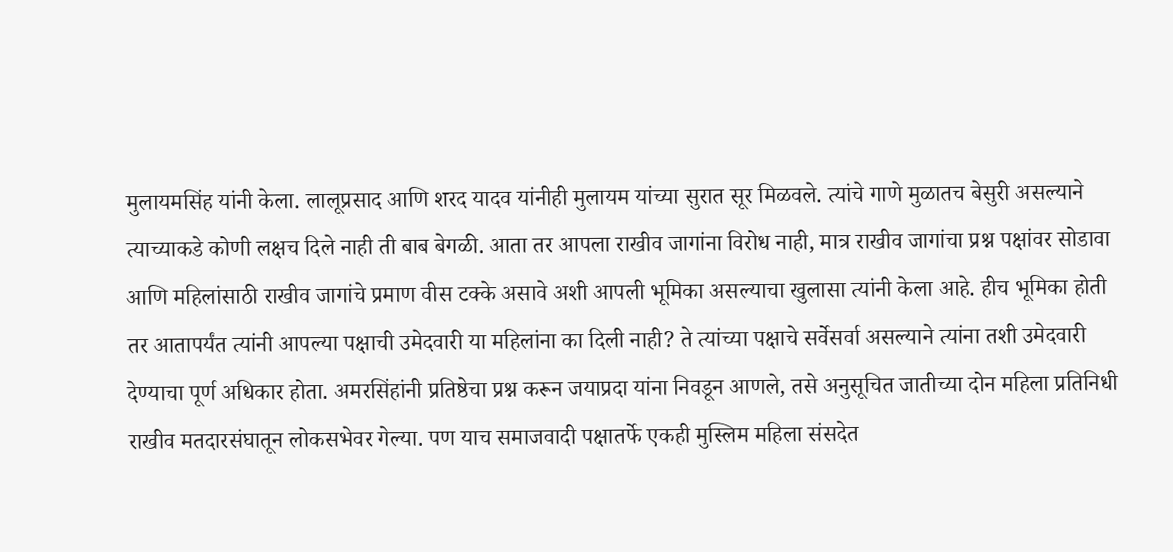मुलायमसिंह यांनी केला. लालूप्रसाद आणि शरद यादव यांनीही मुलायम यांच्या सुरात सूर मिळवले. त्यांचे गाणे मुळातच बेसुरी असल्याने त्याच्याकडे कोणी लक्षच दिले नाही ती बाब बेगळी. आता तर आपला राखीव जागांना विरोध नाही, मात्र राखीव जागांचा प्रश्न पक्षांवर सोडावा आणि महिलांसाठी राखीव जागांचे प्रमाण वीस टक्के असावे अशी आपली भूमिका असल्याचा खुलासा त्यांनी केला आहे. हीच भूमिका होती तर आतापर्यंत त्यांनी आपल्या पक्षाची उमेदवारी या महिलांना का दिली नाही? ते त्यांच्या पक्षाचे सर्वेसर्वा असल्याने त्यांना तशी उमेदवारी देण्याचा पूर्ण अधिकार होता. अमरसिंहांनी प्रतिष्ठेचा प्रश्न करून जयाप्रदा यांना निवडून आणले, तसे अनुसूचित जातीच्या दोन महिला प्रतिनिधी राखीव मतदारसंघातून लोकसभेवर गेल्या. पण याच समाजवादी पक्षातर्फे एकही मुस्लिम महिला संसदेत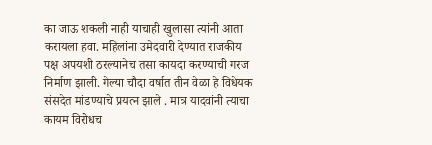का जाऊ शकली नाही याचाही खुलासा त्यांनी आता करायला हवा. महिलांना उमेदवारी देण्यात राजकीय पक्ष अपयशी ठरल्यानेच तसा कायदा करण्याची गरज निर्माण झाली. गेल्या चौदा वर्षात तीन वेळा हे विधेयक संसदेत मांडण्याचे प्रयत्न झाले . मात्र यादवांनी त्याचा कायम विरोधच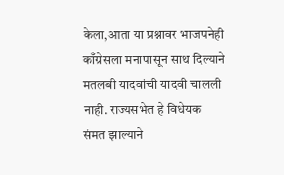केला,आता या प्रश्नावर भाजपनेही काँग्रेसला मनापासून साथ दिल्याने मतलबी यादवांची यादवी चालली नाही. राज्यसभेत हे विधेयक संमत झाल्याने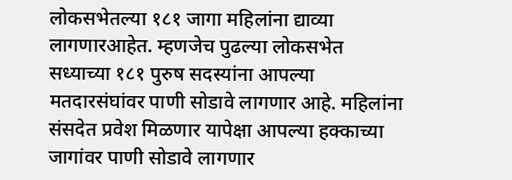लोकसभेतल्या १८१ जागा महिलांना द्याव्या लागणारआहेत. म्हणजेच पुढल्या लोकसभेत सध्याच्या १८१ पुरुष सदस्यांना आपल्या मतदारसंघांवर पाणी सोडावे लागणार आहे. महिलांना संसदेत प्रवेश मिळणार यापेक्षा आपल्या हक्काच्या जागांवर पाणी सोडावे लागणार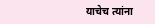याचेच त्यांना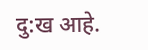दु:ख आहे.